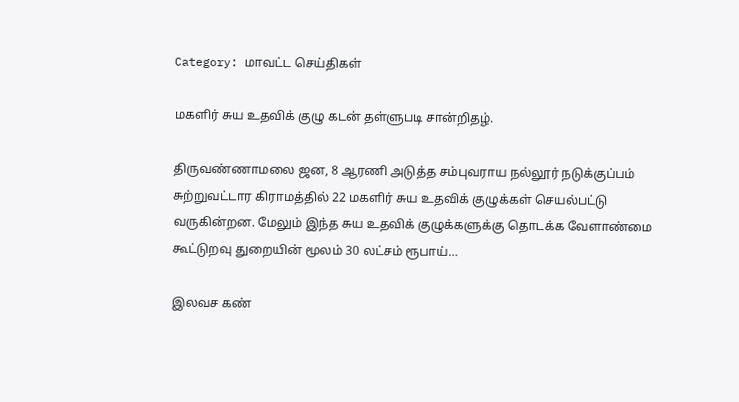Category: மாவட்ட செய்திகள்

மகளிர் சுய உதவிக் குழு கடன் தள்ளுபடி சான்றிதழ்.

திருவண்ணாமலை ஜன, 8 ஆரணி அடுத்த சம்புவராய நல்லூர் நடுக்குப்பம் சுற்றுவட்டார கிராமத்தில் 22 மகளிர் சுய உதவிக் குழுக்கள் செயல்பட்டு வருகின்றன. மேலும் இந்த சுய உதவிக் குழுக்களுக்கு தொடக்க வேளாண்மை கூட்டுறவு துறையின் மூலம் 30 லட்சம் ரூபாய்…

இலவச கண்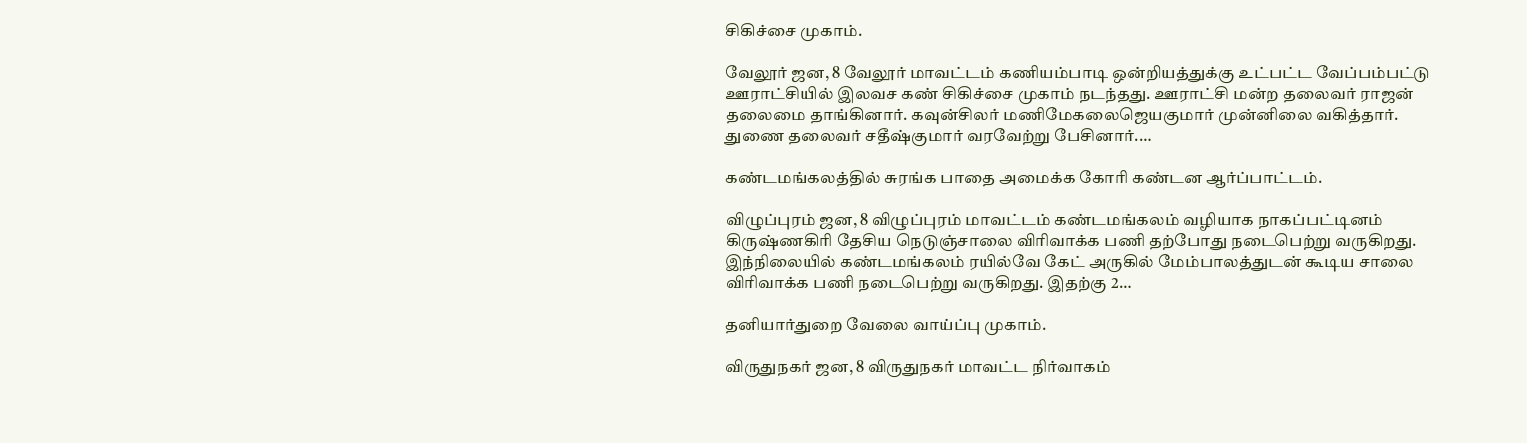சிகிச்சை முகாம்.

வேலூர் ஜன, 8 வேலூர் மாவட்டம் கணியம்பாடி ஒன்றியத்துக்கு உட்பட்ட வேப்பம்பட்டு ஊராட்சியில் இலவச கண் சிகிச்சை முகாம் நடந்தது. ஊராட்சி மன்ற தலைவர் ராஜன் தலைமை தாங்கினார். கவுன்சிலர் மணிமேகலைஜெயகுமார் முன்னிலை வகித்தார். துணை தலைவர் சதீஷ்குமார் வரவேற்று பேசினார்.…

கண்டமங்கலத்தில் சுரங்க பாதை அமைக்க கோரி கண்டன ஆர்ப்பாட்டம்.

விழுப்புரம் ஜன, 8 விழுப்புரம் மாவட்டம் கண்டமங்கலம் வழியாக நாகப்பட்டினம் கிருஷ்ணகிரி தேசிய நெடுஞ்சாலை விரிவாக்க பணி தற்போது நடைபெற்று வருகிறது. இந்நிலையில் கண்டமங்கலம் ரயில்வே கேட் அருகில் மேம்பாலத்துடன் கூடிய சாலை விரிவாக்க பணி நடைபெற்று வருகிறது. இதற்கு 2…

தனியார்துறை வேலை வாய்ப்பு முகாம்.

விருதுநகர் ஜன, 8 விருதுநகர் மாவட்ட நிர்வாகம்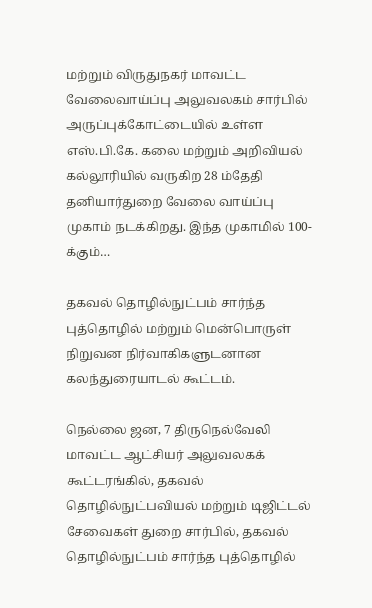மற்றும் விருதுநகர் மாவட்ட வேலைவாய்ப்பு அலுவலகம் சார்பில் அருப்புக்கோட்டையில் உள்ள எஸ்.பி.கே. கலை மற்றும் அறிவியல் கல்லூரியில் வருகிற 28 ம்தேதி தனியார்துறை வேலை வாய்ப்பு முகாம் நடக்கிறது. இந்த முகாமில் 100-க்கும்…

தகவல் தொழில்நுட்பம் சார்ந்த புத்தொழில் மற்றும் மென்பொருள் நிறுவன நிர்வாகிகளுடனான கலந்துரையாடல் கூட்டம்.

நெல்லை ஜன, 7 திருநெல்வேலி மாவட்ட ஆட்சியர் அலுவலகக் கூட்டரங்கில், தகவல் தொழில்நுட்பவியல் மற்றும் டிஜிட்டல் சேவைகள் துறை சார்பில், தகவல் தொழில்நுட்பம் சார்ந்த புத்தொழில்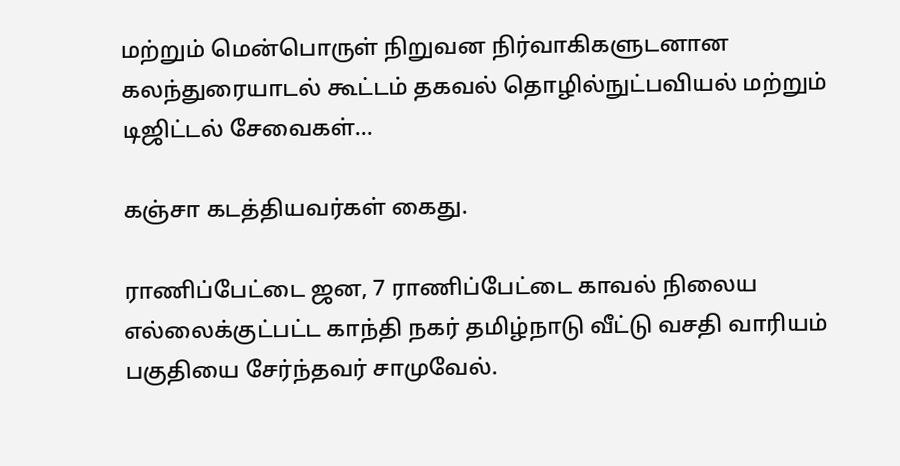மற்றும் மென்பொருள் நிறுவன நிர்வாகிகளுடனான கலந்துரையாடல் கூட்டம் தகவல் தொழில்நுட்பவியல் மற்றும் டிஜிட்டல் சேவைகள்…

கஞ்சா கடத்தியவர்கள் கைது.

ராணிப்பேட்டை ஜன, 7 ராணிப்பேட்டை காவல் நிலைய எல்லைக்குட்பட்ட காந்தி நகர் தமிழ்நாடு வீட்டு வசதி வாரியம் பகுதியை சேர்ந்தவர் சாமுவேல்.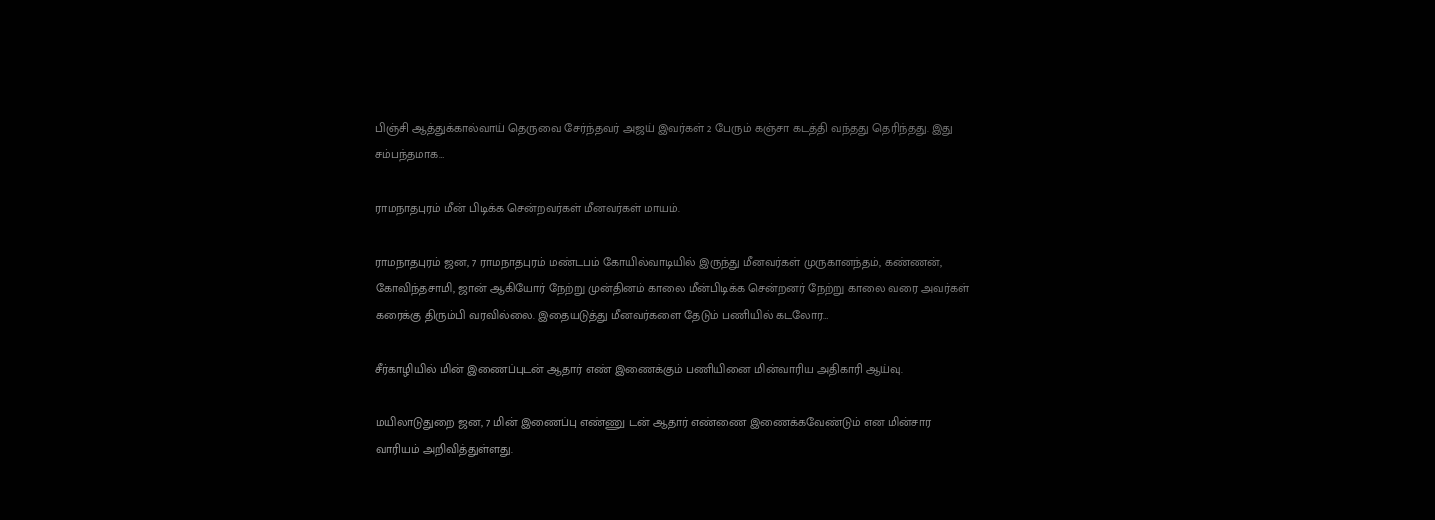பிஞ்சி ஆத்துக்கால்வாய் தெருவை சேர்ந்தவர் அஜய் இவர்கள் 2 பேரும் கஞ்சா கடத்தி வந்தது தெரிந்தது. இது சம்பந்தமாக…

ராமநாதபுரம் மீன் பிடிக்க சென்றவர்கள் மீனவர்கள் மாயம்.

ராமநாதபுரம் ஜன, 7 ராமநாதபுரம் மண்டபம் கோயில்வாடியில் இருந்து மீனவர்கள் முருகானந்தம், கண்ணன், கோவிந்தசாமி, ஜான் ஆகியோர் நேற்று முன்தினம் காலை மீன்பிடிக்க சென்றனர் நேற்று காலை வரை அவர்கள் கரைக்கு திரும்பி வரவில்லை. இதையடுத்து மீனவர்களை தேடும் பணியில் கடலோர…

சீர்காழியில் மின் இணைப்புடன் ஆதார் எண் இணைக்கும் பணியினை மின்வாரிய அதிகாரி ஆய்வு.

மயிலாடுதுறை ஜன, 7 மின் இணைப்பு எண்ணு டன் ஆதார் எண்ணை இணைக்கவேண்டும் என மின்சார வாரியம் அறிவித்துள்ளது.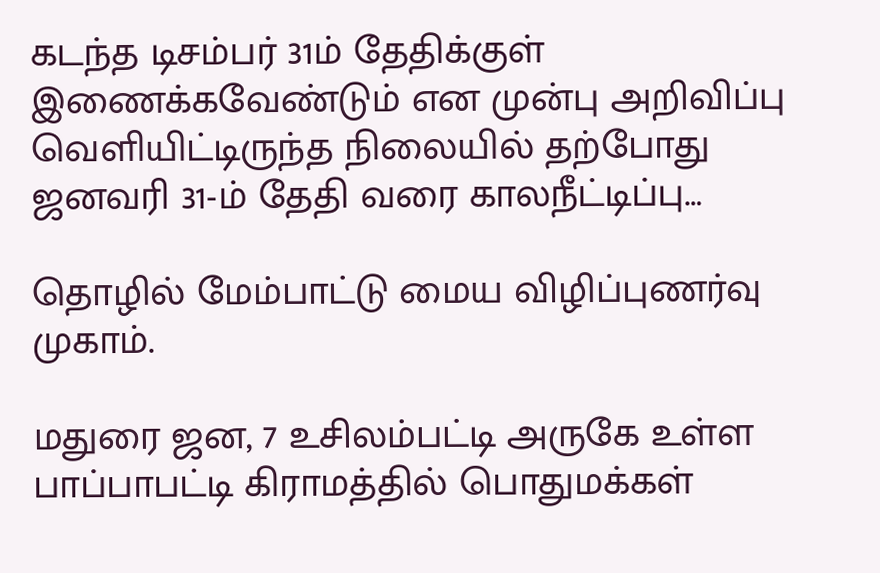கடந்த டிசம்பர் 31ம் தேதிக்குள் இணைக்கவேண்டும் என முன்பு அறிவிப்பு வெளியிட்டிருந்த நிலையில் தற்போது ஜனவரி 31-ம் தேதி வரை காலநீட்டிப்பு…

தொழில் மேம்பாட்டு மைய விழிப்புணர்வு முகாம்.

மதுரை ஜன, 7 உசிலம்பட்டி அருகே உள்ள பாப்பாபட்டி கிராமத்தில் பொதுமக்கள்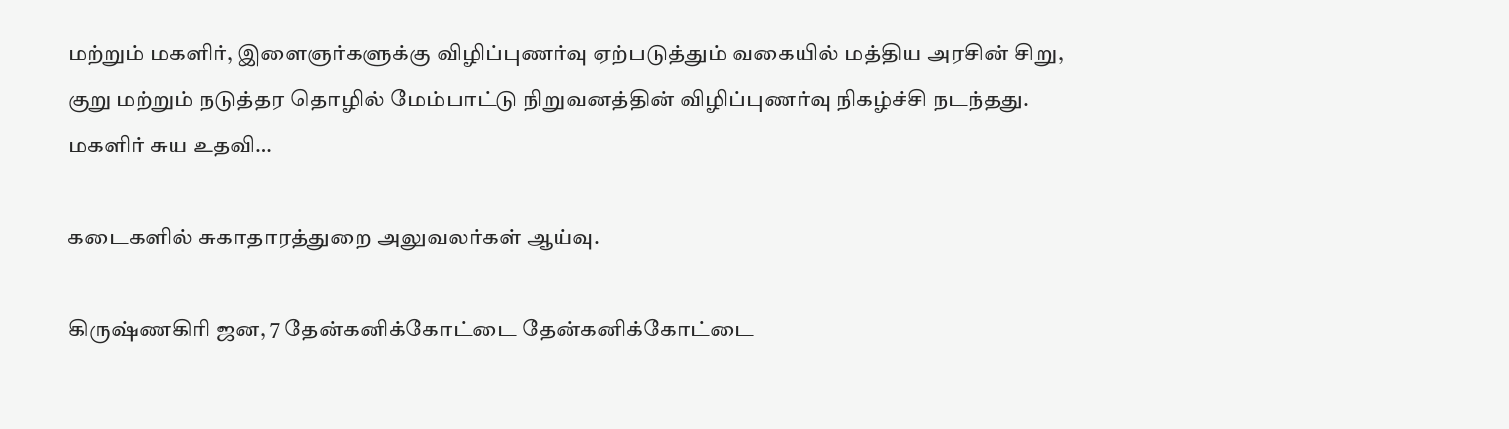மற்றும் மகளிர், இளைஞர்களுக்கு விழிப்புணர்வு ஏற்படுத்தும் வகையில் மத்திய அரசின் சிறு, குறு மற்றும் நடுத்தர தொழில் மேம்பாட்டு நிறுவனத்தின் விழிப்புணர்வு நிகழ்ச்சி நடந்தது. மகளிர் சுய உதவி…

கடைகளில் சுகாதாரத்துறை அலுவலர்கள் ஆய்வு.

கிருஷ்ணகிரி ஜன, 7 தேன்கனிக்கோட்டை தேன்கனிக்கோட்டை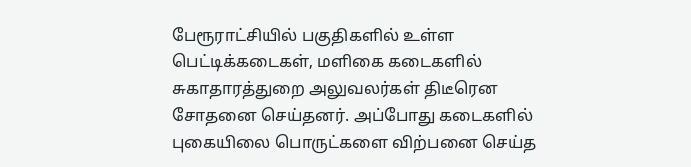பேரூராட்சியில் பகுதிகளில் உள்ள பெட்டிக்கடைகள், மளிகை கடைகளில் சுகாதாரத்துறை அலுவலர்கள் திடீரென சோதனை செய்தனர். அப்போது கடைகளில் புகையிலை பொருட்களை விற்பனை செய்த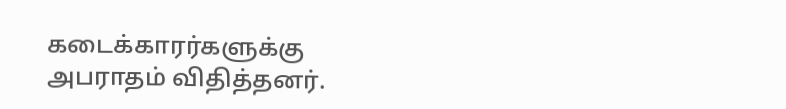கடைக்காரர்களுக்கு அபராதம் விதித்தனர்.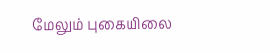மேலும் புகையிலை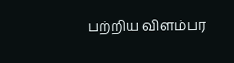பற்றிய விளம்பர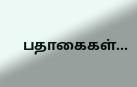பதாகைகள்…